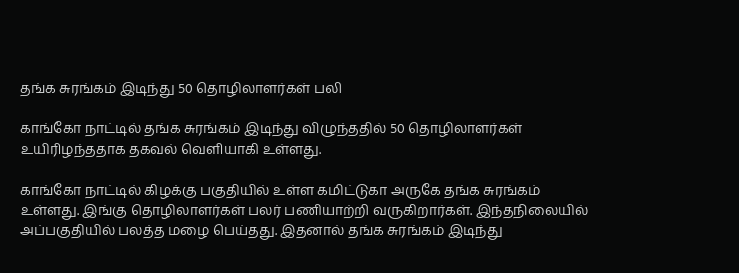தங்க சுரங்கம் இடிந்து 50 தொழிலாளர்கள் பலி

காங்கோ நாட்டில் தங்க சுரங்கம் இடிந்து விழுந்ததில் 50 தொழிலாளர்கள் உயிரிழந்ததாக தகவல் வெளியாகி உள்ளது.

காங்கோ நாட்டில் கிழக்கு பகுதியில் உள்ள கமிட்டுகா அருகே தங்க சுரங்கம் உள்ளது. இங்கு தொழிலாளர்கள் பலர் பணியாற்றி வருகிறார்கள். இந்தநிலையில் அப்பகுதியில் பலத்த மழை பெய்தது. இதனால் தங்க சுரங்கம் இடிந்து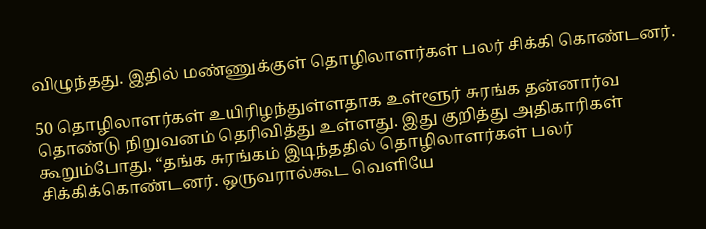விழுந்தது. இதில் மண்ணுக்குள் தொழிலாளர்கள் பலர் சிக்கி கொண்டனர்.

50 தொழிலாளர்கள் உயிரிழந்துள்ளதாக உள்ளூர் சுரங்க தன்னார்வ தொண்டு நிறுவனம் தெரிவித்து உள்ளது. இது குறித்து அதிகாரிகள் கூறும்போது, “தங்க சுரங்கம் இடிந்ததில் தொழிலாளர்கள் பலர் சிக்கிக்கொண்டனர். ஒருவரால்கூட வெளியே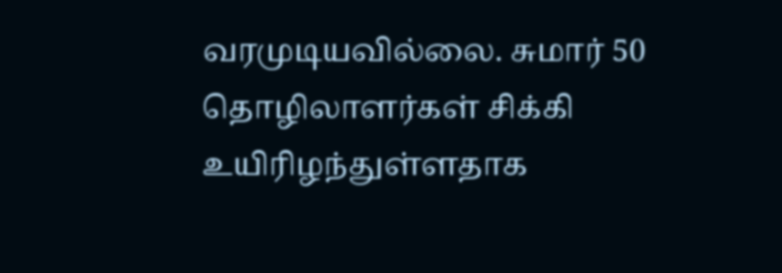வரமுடியவில்லை. சுமார் 50 தொழிலாளர்கள் சிக்கி உயிரிழந்துள்ளதாக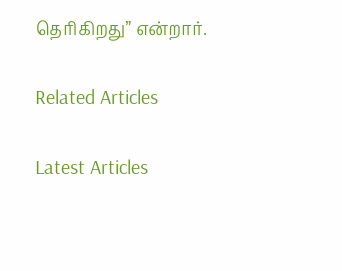தெரிகிறது” என்றார்.

Related Articles

Latest Articles